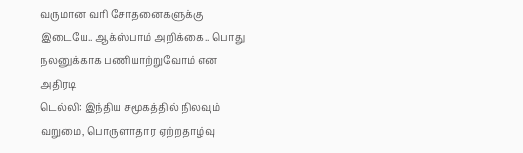வருமான வரி சோதனைகளுக்கு இடையே.. ஆக்ஸ்பாம் அறிக்கை.. பொது நலனுக்காக பணியாற்றுவோம் என அதிரடி
டெல்லி: இந்திய சமூகத்தில் நிலவும் வறுமை, பொருளாதார ஏற்றதாழ்வு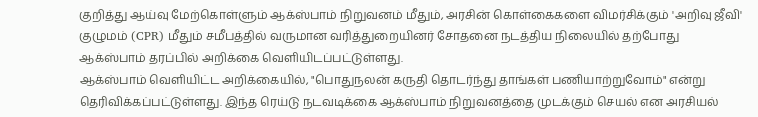குறித்து ஆய்வு மேற்கொள்ளும் ஆக்ஸ்பாம் நிறுவனம் மீதும், அரசின் கொள்கைகளை விமர்சிக்கும் 'அறிவு ஜீவி' குழுமம் (CPR) மீதும் சமீபத்தில் வருமான வரித்துறையினர் சோதனை நடத்திய நிலையில் தற்போது ஆக்ஸ்பாம் தரப்பில் அறிக்கை வெளியிடப்பட்டுள்ளது.
ஆக்ஸ்பாம் வெளியிட்ட அறிக்கையில், "பொதுநலன் கருதி தொடர்ந்து தாங்கள் பணியாற்றுவோம்" என்று தெரிவிக்கப்பட்டுள்ளது. இந்த ரெய்டு நடவடிக்கை ஆக்ஸ்பாம் நிறுவனத்தை முடக்கும் செயல் என அரசியல்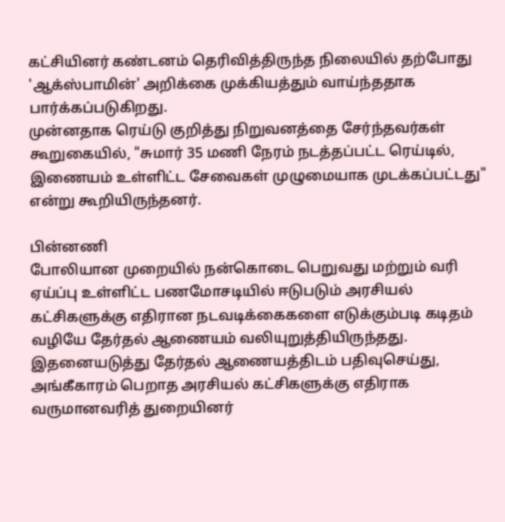கட்சியினர் கண்டனம் தெரிவித்திருந்த நிலையில் தற்போது 'ஆக்ஸ்பாமின்' அறிக்கை முக்கியத்தும் வாய்ந்ததாக பார்க்கப்படுகிறது.
முன்னதாக ரெய்டு குறித்து நிறுவனத்தை சேர்ந்தவர்கள் கூறுகையில், "சுமார் 35 மணி நேரம் நடத்தப்பட்ட ரெய்டில், இணையம் உள்ளிட்ட சேவைகள் முழுமையாக முடக்கப்பட்டது" என்று கூறியிருந்தனர்.

பின்னணி
போலியான முறையில் நன்கொடை பெறுவது மற்றும் வரி ஏய்ப்பு உள்ளிட்ட பணமோசடியில் ஈடுபடும் அரசியல் கட்சிகளுக்கு எதிரான நடவடிக்கைகளை எடுக்கும்படி கடிதம் வழியே தேர்தல் ஆணையம் வலியுறுத்தியிருந்தது. இதனையடுத்து தேர்தல் ஆணையத்திடம் பதிவுசெய்து, அங்கீகாரம் பெறாத அரசியல் கட்சிகளுக்கு எதிராக வருமானவரித் துறையினர்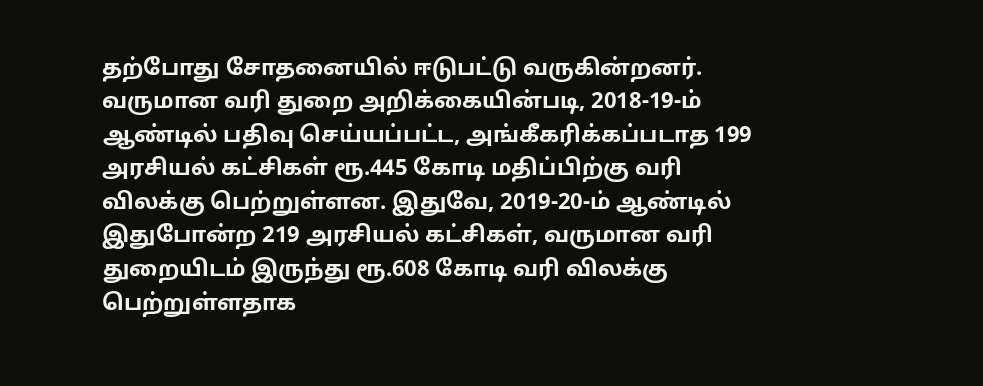தற்போது சோதனையில் ஈடுபட்டு வருகின்றனர். வருமான வரி துறை அறிக்கையின்படி, 2018-19-ம் ஆண்டில் பதிவு செய்யப்பட்ட, அங்கீகரிக்கப்படாத 199 அரசியல் கட்சிகள் ரூ.445 கோடி மதிப்பிற்கு வரி விலக்கு பெற்றுள்ளன. இதுவே, 2019-20-ம் ஆண்டில் இதுபோன்ற 219 அரசியல் கட்சிகள், வருமான வரி துறையிடம் இருந்து ரூ.608 கோடி வரி விலக்கு பெற்றுள்ளதாக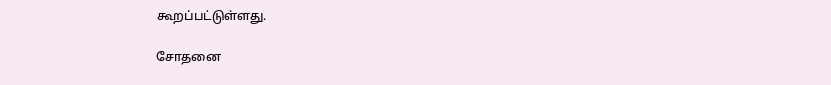கூறப்பட்டுள்ளது.

சோதனை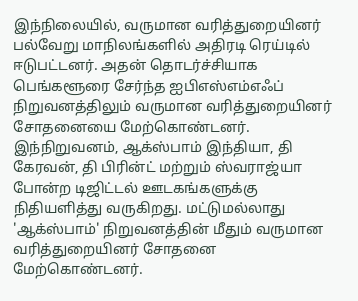இந்நிலையில், வருமான வரித்துறையினர் பல்வேறு மாநிலங்களில் அதிரடி ரெய்டில் ஈடுபட்டனர். அதன் தொடர்ச்சியாக பெங்களூரை சேர்ந்த ஐபிஎஸ்எம்எஃப் நிறுவனத்திலும் வருமான வரித்துறையினர் சோதனையை மேற்கொண்டனர். இந்நிறுவனம், ஆக்ஸ்பாம் இந்தியா, தி கேரவன், தி பிரின்ட் மற்றும் ஸ்வராஜ்யா போன்ற டிஜிட்டல் ஊடகங்களுக்கு நிதியளித்து வருகிறது. மட்டுமல்லாது 'ஆக்ஸ்பாம்' நிறுவனத்தின் மீதும் வருமான வரித்துறையினர் சோதனை மேற்கொண்டனர்.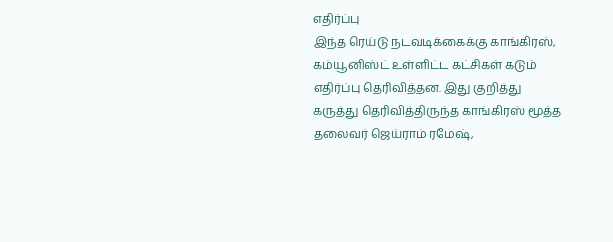எதிர்ப்பு
இந்த ரெய்டு நடவடிக்கைக்கு காங்கிரஸ், கம்யூனிஸ்ட் உள்ளிட்ட கட்சிகள் கடும் எதிர்ப்பு தெரிவித்தன. இது குறித்து கருத்து தெரிவித்திருந்த காங்கிரஸ் மூத்த தலைவர் ஜெய்ராம் ரமேஷ்,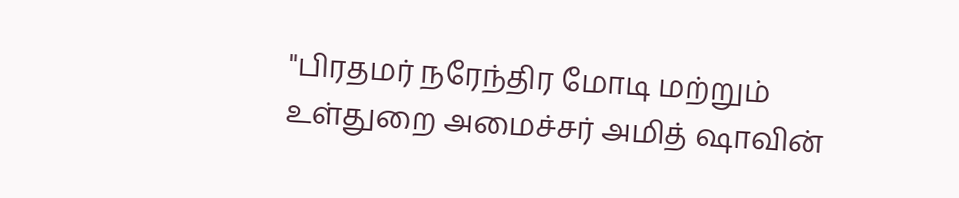"பிரதமர் நரேந்திர மோடி மற்றும் உள்துறை அமைச்சர் அமித் ஷாவின்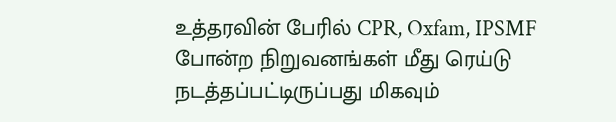உத்தரவின் பேரில் CPR, Oxfam, IPSMF போன்ற நிறுவனங்கள் மீது ரெய்டு நடத்தப்பட்டிருப்பது மிகவும்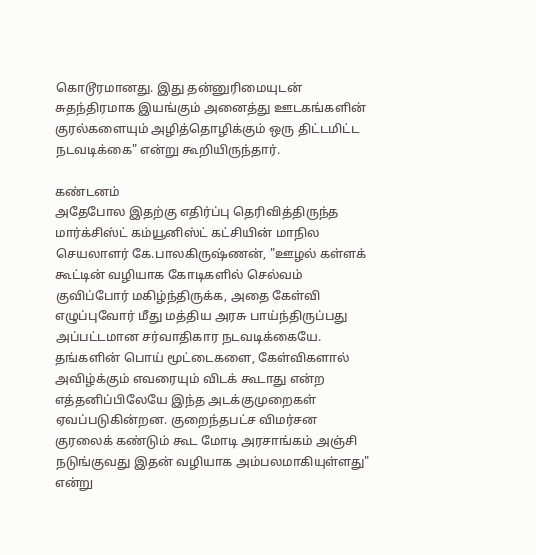கொடூரமானது. இது தன்னுரிமையுடன் சுதந்திரமாக இயங்கும் அனைத்து ஊடகங்களின் குரல்களையும் அழித்தொழிக்கும் ஒரு திட்டமிட்ட நடவடிக்கை" என்று கூறியிருந்தார்.

கண்டனம்
அதேபோல இதற்கு எதிர்ப்பு தெரிவித்திருந்த மார்க்சிஸ்ட் கம்யூனிஸ்ட் கட்சியின் மாநில செயலாளர் கே.பாலகிருஷ்ணன், "ஊழல் கள்ளக் கூட்டின் வழியாக கோடிகளில் செல்வம் குவிப்போர் மகிழ்ந்திருக்க, அதை கேள்வி எழுப்புவோர் மீது மத்திய அரசு பாய்ந்திருப்பது அப்பட்டமான சர்வாதிகார நடவடிக்கையே. தங்களின் பொய் மூட்டைகளை, கேள்விகளால் அவிழ்க்கும் எவரையும் விடக் கூடாது என்ற எத்தனிப்பிலேயே இந்த அடக்குமுறைகள் ஏவப்படுகின்றன. குறைந்தபட்ச விமர்சன குரலைக் கண்டும் கூட மோடி அரசாங்கம் அஞ்சி நடுங்குவது இதன் வழியாக அம்பலமாகியுள்ளது" என்று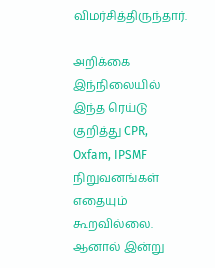விமர்சித்திருந்தார்.

அறிக்கை
இந்நிலையில் இந்த ரெய்டு குறித்து CPR, Oxfam, IPSMF நிறுவனங்கள் எதையும் கூறவில்லை. ஆனால் இன்று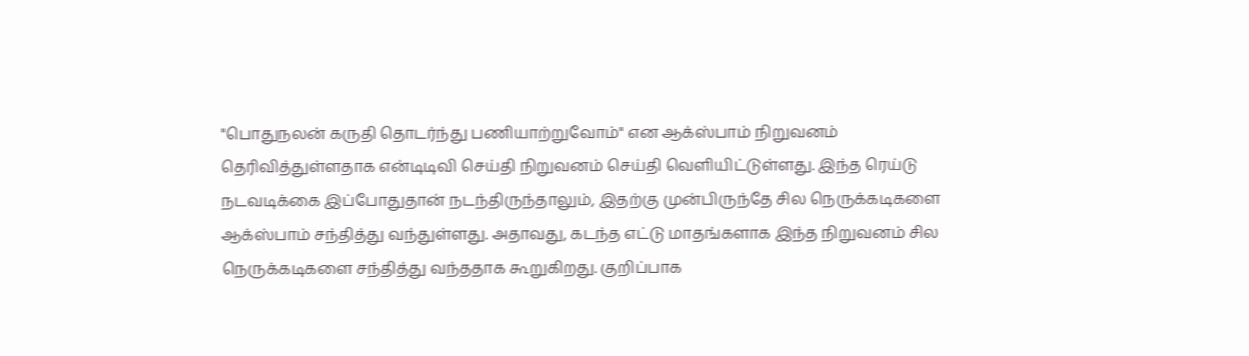"பொதுநலன் கருதி தொடர்ந்து பணியாற்றுவோம்" என ஆக்ஸ்பாம் நிறுவனம் தெரிவித்துள்ளதாக என்டிடிவி செய்தி நிறுவனம் செய்தி வெளியிட்டுள்ளது. இந்த ரெய்டு நடவடிக்கை இப்போதுதான் நடந்திருந்தாலும், இதற்கு முன்பிருந்தே சில நெருக்கடிகளை ஆக்ஸ்பாம் சந்தித்து வந்துள்ளது. அதாவது, கடந்த எட்டு மாதங்களாக இந்த நிறுவனம் சில நெருக்கடிகளை சந்தித்து வந்ததாக கூறுகிறது. குறிப்பாக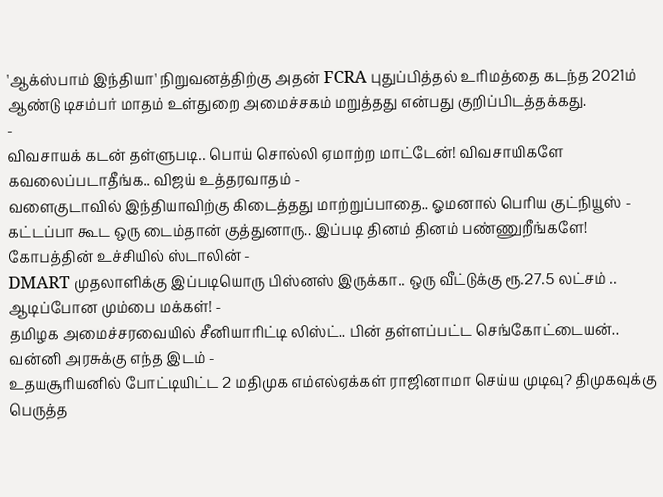'ஆக்ஸ்பாம் இந்தியா' நிறுவனத்திற்கு அதன் FCRA புதுப்பித்தல் உரிமத்தை கடந்த 2021ம் ஆண்டு டிசம்பர் மாதம் உள்துறை அமைச்சகம் மறுத்தது என்பது குறிப்பிடத்தக்கது.
-
விவசாயக் கடன் தள்ளுபடி.. பொய் சொல்லி ஏமாற்ற மாட்டேன்! விவசாயிகளே கவலைப்படாதீங்க.. விஜய் உத்தரவாதம் -
வளைகுடாவில் இந்தியாவிற்கு கிடைத்தது மாற்றுப்பாதை.. ஓமனால் பெரிய குட்நியூஸ் -
கட்டப்பா கூட ஒரு டைம்தான் குத்துனாரு.. இப்படி தினம் தினம் பண்ணுறீங்களே! கோபத்தின் உச்சியில் ஸ்டாலின் -
DMART முதலாளிக்கு இப்படியொரு பிஸ்னஸ் இருக்கா.. ஒரு வீட்டுக்கு ரூ.27.5 லட்சம் .. ஆடிப்போன மும்பை மக்கள்! -
தமிழக அமைச்சரவையில் சீனியாரிட்டி லிஸ்ட்.. பின் தள்ளப்பட்ட செங்கோட்டையன்.. வன்னி அரசுக்கு எந்த இடம் -
உதயசூரியனில் போட்டியிட்ட 2 மதிமுக எம்எல்ஏக்கள் ராஜினாமா செய்ய முடிவு? திமுகவுக்கு பெருத்த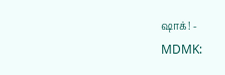ஷாக்! -
MDMK: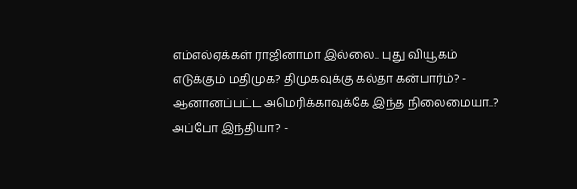எம்எல்ஏக்கள் ராஜினாமா இல்லை.. புது வியூகம் எடுக்கும் மதிமுக? திமுகவுக்கு கல்தா கன்பார்ம்? -
ஆனானப்பட்ட அமெரிக்காவுக்கே இந்த நிலைமையா..? அப்போ இந்தியா? -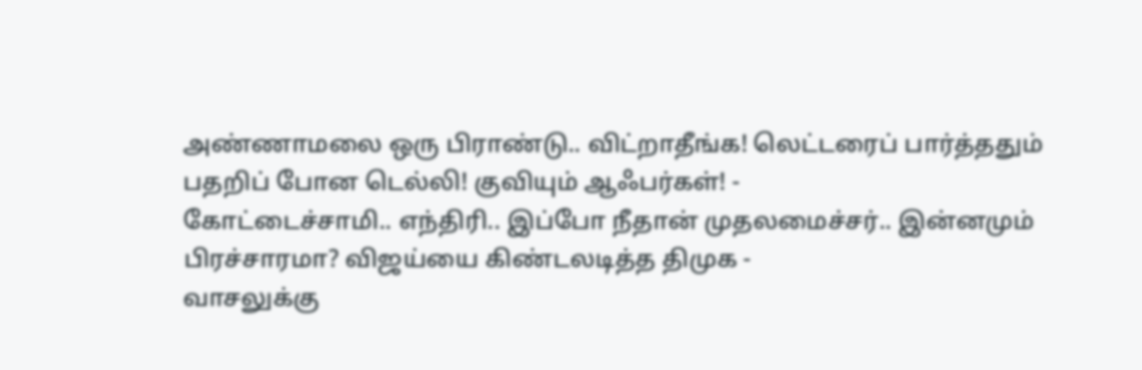அண்ணாமலை ஒரு பிராண்டு.. விட்றாதீங்க! லெட்டரைப் பார்த்ததும் பதறிப் போன டெல்லி! குவியும் ஆஃபர்கள்! -
கோட்டைச்சாமி.. எந்திரி.. இப்போ நீதான் முதலமைச்சர்.. இன்னமும் பிரச்சாரமா? விஜய்யை கிண்டலடித்த திமுக -
வாசலுக்கு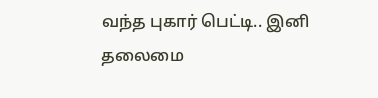வந்த புகார் பெட்டி.. இனி தலைமை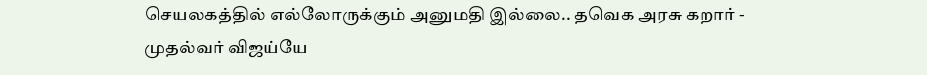செயலகத்தில் எல்லோருக்கும் அனுமதி இல்லை.. தவெக அரசு கறார் -
முதல்வர் விஜய்யே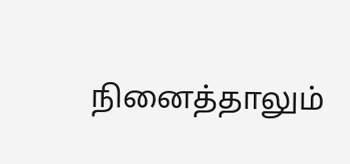நினைத்தாலும்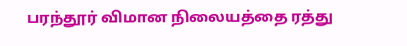பரந்தூர் விமான நிலையத்தை ரத்து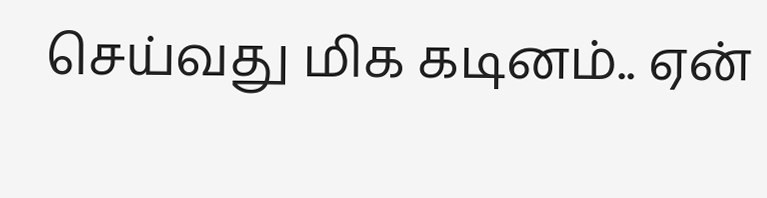செய்வது மிக கடினம்.. ஏன்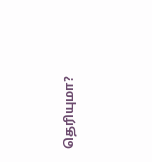தெரியுமா?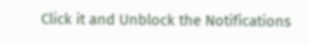Click it and Unblock the Notifications